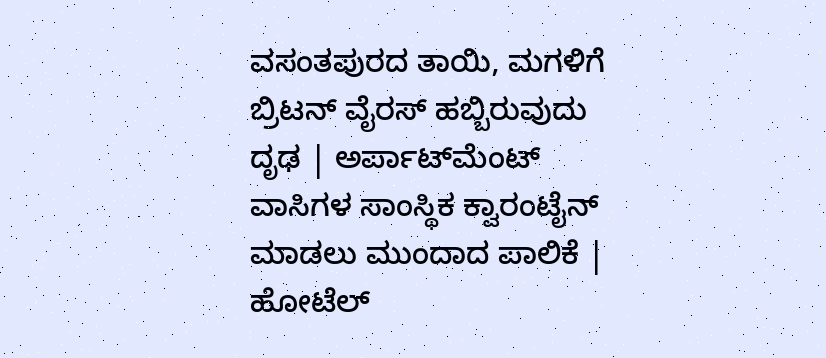ವಸಂತಪುರದ ತಾಯಿ, ಮಗಳಿಗೆ ಬ್ರಿಟನ್‌ ವೈರಸ್‌ ಹಬ್ಬಿರುವುದು ದೃಢ | ಅರ್ಪಾಟ್‌ಮೆಂಟ್‌ ವಾಸಿಗಳ ಸಾಂಸ್ಥಿಕ ಕ್ವಾರಂಟೈನ್‌ ಮಾಡಲು ಮುಂದಾದ ಪಾಲಿಕೆ | ಹೋಟೆಲ್‌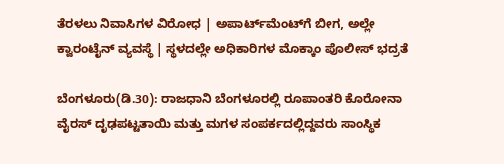ತೆರಳಲು ನಿವಾಸಿಗಳ ವಿರೋಧ | ಅಪಾರ್ಟ್‌ಮೆಂಟ್‌ಗೆ ಬೀಗ, ಅಲ್ಲೇ ಕ್ವಾರಂಟೈನ್‌ ವ್ಯವಸ್ಥೆ | ಸ್ಥಳದಲ್ಲೇ ಅಧಿಕಾರಿಗಳ ಮೊಕ್ಕಾಂ ಪೊಲೀಸ್‌ ಭದ್ರತೆ

ಬೆಂಗಳೂರು(ಡಿ.30): ರಾಜಧಾನಿ ಬೆಂಗಳೂರಲ್ಲಿ ರೂಪಾಂತರಿ ಕೊರೋನಾ ವೈರಸ್‌ ದೃಢಪಟ್ಟತಾಯಿ ಮತ್ತು ಮಗಳ ಸಂಪರ್ಕದಲ್ಲಿದ್ದವರು ಸಾಂಸ್ಥಿಕ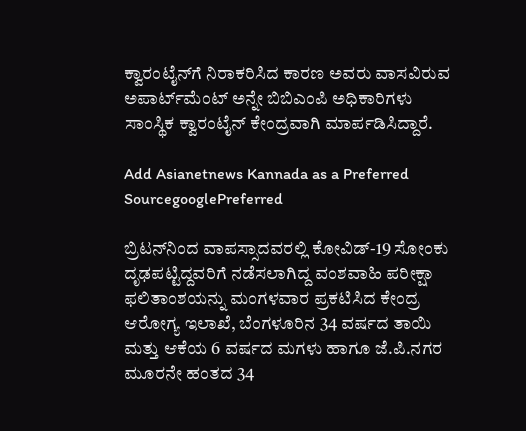ಕ್ವಾರಂಟೈನ್‌ಗೆ ನಿರಾಕರಿಸಿದ ಕಾರಣ ಅವರು ವಾಸವಿರುವ ಅಪಾರ್ಟ್‌ಮೆಂಟ್‌ ಅನ್ನೇ ಬಿಬಿಎಂಪಿ ಅಧಿಕಾರಿಗಳು ಸಾಂಸ್ಥಿಕ ಕ್ವಾರಂಟೈನ್‌ ಕೇಂದ್ರವಾಗಿ ಮಾರ್ಪಡಿಸಿದ್ದಾರೆ.

Add Asianetnews Kannada as a Preferred SourcegooglePreferred

ಬ್ರಿಟನ್‌ನಿಂದ ವಾಪಸ್ಸಾದವರಲ್ಲಿ ಕೋವಿಡ್‌-19 ಸೋಂಕು ದೃಢಪಟ್ಟಿದ್ದವರಿಗೆ ನಡೆಸಲಾಗಿದ್ದ ವಂಶವಾಹಿ ಪರೀಕ್ಷಾ ಫಲಿತಾಂಶಯನ್ನು ಮಂಗಳವಾರ ಪ್ರಕಟಿಸಿದ ಕೇಂದ್ರ ಆರೋಗ್ಯ ಇಲಾಖೆ, ಬೆಂಗಳೂರಿನ 34 ವರ್ಷದ ತಾಯಿ ಮತ್ತು ಆಕೆಯ 6 ವರ್ಷದ ಮಗಳು ಹಾಗೂ ಜೆ.ಪಿ.ನಗರ ಮೂರನೇ ಹಂತದ 34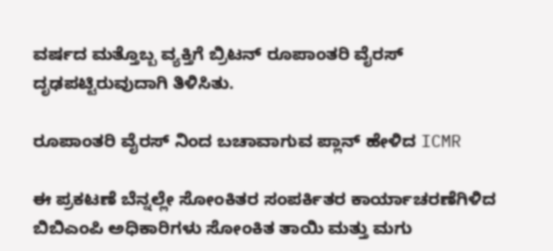ವರ್ಷದ ಮತ್ತೊಬ್ಬ ವ್ಯಕ್ತಿಗೆ ಬ್ರಿಟನ್‌ ರೂಪಾಂತರಿ ವೈರಸ್‌ ದೃಢಪಟ್ಟಿರುವುದಾಗಿ ತಿಳಿಸಿತು.

ರೂಪಾಂತರಿ ವೈರಸ್ ನಿಂದ ಬಚಾವಾಗುವ ಪ್ಲಾನ್ ಹೇಳಿದ ICMR

ಈ ಪ್ರಕಟಣೆ ಬೆನ್ನಲ್ಲೇ ಸೋಂಕಿತರ ಸಂಪರ್ಕಿತರ ಕಾರ್ಯಾಚರಣೆಗಿಳಿದ ಬಿಬಿಎಂಪಿ ಅಧಿಕಾರಿಗಳು ಸೋಂಕಿತ ತಾಯಿ ಮತ್ತು ಮಗು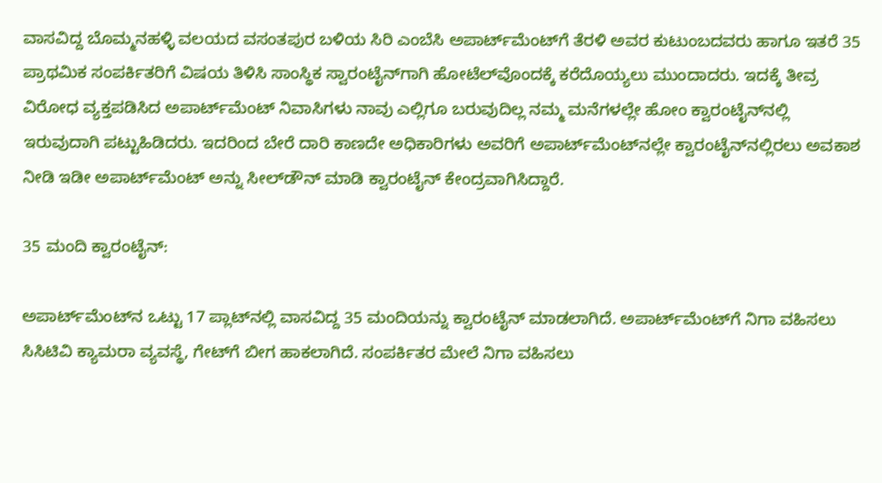ವಾಸವಿದ್ದ ಬೊಮ್ಮನಹಳ್ಳಿ ವಲಯದ ವಸಂತಪುರ ಬಳಿಯ ಸಿರಿ ಎಂಬೆಸಿ ಅಪಾರ್ಟ್‌ಮೆಂಟ್‌ಗೆ ತೆರಳಿ ಅವರ ಕುಟುಂಬದವರು ಹಾಗೂ ಇತರೆ 35 ಪ್ರಾಥಮಿಕ ಸಂಪರ್ಕಿತರಿಗೆ ವಿಷಯ ತಿಳಿಸಿ ಸಾಂಸ್ಥಿಕ ಸ್ವಾರಂಟೈನ್‌ಗಾಗಿ ಹೋಟೆಲ್‌ವೊಂದಕ್ಕೆ ಕರೆದೊಯ್ಯಲು ಮುಂದಾದರು. ಇದಕ್ಕೆ ತೀವ್ರ ವಿರೋಧ ವ್ಯಕ್ತಪಡಿಸಿದ ಅಪಾರ್ಟ್‌ಮೆಂಟ್‌ ನಿವಾಸಿಗಳು ನಾವು ಎಲ್ಲಿಗೂ ಬರುವುದಿಲ್ಲ ನಮ್ಮ ಮನೆಗಳಲ್ಲೇ ಹೋಂ ಕ್ವಾರಂಟೈನ್‌ನಲ್ಲಿ ಇರುವುದಾಗಿ ಪಟ್ಟುಹಿಡಿದರು. ಇದರಿಂದ ಬೇರೆ ದಾರಿ ಕಾಣದೇ ಅಧಿಕಾರಿಗಳು ಅವರಿಗೆ ಅಪಾರ್ಟ್‌ಮೆಂಟ್‌ನಲ್ಲೇ ಕ್ವಾರಂಟೈನ್‌ನಲ್ಲಿರಲು ಅವಕಾಶ ನೀಡಿ ಇಡೀ ಅಪಾರ್ಟ್‌ಮೆಂಟ್‌ ಅನ್ನು ಸೀಲ್‌ಡೌನ್‌ ಮಾಡಿ ಕ್ವಾರಂಟೈನ್‌ ಕೇಂದ್ರವಾಗಿಸಿದ್ದಾರೆ.

35 ಮಂದಿ ಕ್ವಾರಂಟೈನ್‌:

ಅಪಾರ್ಟ್‌ಮೆಂಟ್‌ನ ಒಟ್ಟು 17 ಪ್ಲಾಟ್‌ನಲ್ಲಿ ವಾಸವಿದ್ದ 35 ಮಂದಿಯನ್ನು ಕ್ವಾರಂಟೈನ್‌ ಮಾಡಲಾಗಿದೆ. ಅಪಾರ್ಟ್‌ಮೆಂಟ್‌ಗೆ ನಿಗಾ ವಹಿಸಲು ಸಿಸಿಟಿವಿ ಕ್ಯಾಮರಾ ವ್ಯವಸ್ಥೆ, ಗೇಟ್‌ಗೆ ಬೀಗ ಹಾಕಲಾಗಿದೆ. ಸಂಪರ್ಕಿತರ ಮೇಲೆ ನಿಗಾ ವಹಿಸಲು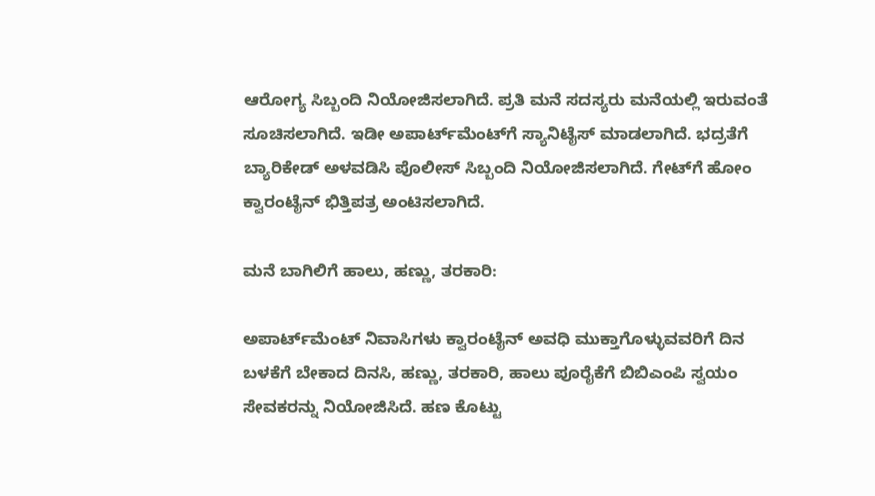ಆರೋಗ್ಯ ಸಿಬ್ಬಂದಿ ನಿಯೋಜಿಸಲಾಗಿದೆ. ಪ್ರತಿ ಮನೆ ಸದಸ್ಯರು ಮನೆಯಲ್ಲಿ ಇರುವಂತೆ ಸೂಚಿಸಲಾಗಿದೆ. ಇಡೀ ಅಪಾರ್ಟ್‌ಮೆಂಟ್‌ಗೆ ಸ್ಯಾನಿಟೈಸ್‌ ಮಾಡಲಾಗಿದೆ. ಭದ್ರತೆಗೆ ಬ್ಯಾರಿಕೇಡ್‌ ಅಳವಡಿಸಿ ಪೊಲೀಸ್‌ ಸಿಬ್ಬಂದಿ ನಿಯೋಜಿಸಲಾಗಿದೆ. ಗೇಟ್‌ಗೆ ಹೋಂ ಕ್ವಾರಂಟೈನ್‌ ಭಿತ್ತಿಪತ್ರ ಅಂಟಿಸಲಾಗಿದೆ.

ಮನೆ ಬಾಗಿಲಿಗೆ ಹಾಲು, ಹಣ್ಣು, ತರಕಾರಿ:

ಅಪಾರ್ಟ್‌ಮೆಂಟ್‌ ನಿವಾಸಿಗಳು ಕ್ವಾರಂಟೈನ್‌ ಅವಧಿ ಮುಕ್ತಾಗೊಳ್ಳುವವರಿಗೆ ದಿನ ಬಳಕೆಗೆ ಬೇಕಾದ ದಿನಸಿ, ಹಣ್ಣು, ತರಕಾರಿ, ಹಾಲು ಪೂರೈಕೆಗೆ ಬಿಬಿಎಂಪಿ ಸ್ವಯಂ ಸೇವಕರನ್ನು ನಿಯೋಜಿಸಿದೆ. ಹಣ ಕೊಟ್ಟು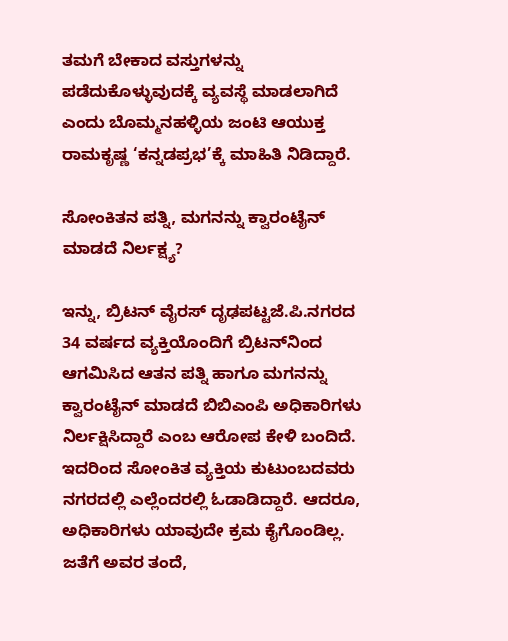ತಮಗೆ ಬೇಕಾದ ವಸ್ತುಗಳನ್ನು ಪಡೆದುಕೊಳ್ಳುವುದಕ್ಕೆ ವ್ಯವಸ್ಥೆ ಮಾಡಲಾಗಿದೆ ಎಂದು ಬೊಮ್ಮನಹಳ್ಳಿಯ ಜಂಟಿ ಆಯುಕ್ತ ರಾಮಕೃಷ್ಣ ‘ಕನ್ನಡಪ್ರಭ’ಕ್ಕೆ ಮಾಹಿತಿ ನಿಡಿದ್ದಾರೆ.

ಸೋಂಕಿತನ ಪತ್ನಿ, ಮಗನನ್ನು ಕ್ವಾರಂಟೈನ್‌ ಮಾಡದೆ ನಿರ್ಲಕ್ಷ್ಯ?

ಇನ್ನು, ಬ್ರಿಟನ್‌ ವೈರಸ್‌ ದೃಢಪಟ್ಟಜೆ.ಪಿ.ನಗರದ 34 ವರ್ಷದ ವ್ಯಕ್ತಿಯೊಂದಿಗೆ ಬ್ರಿಟನ್‌ನಿಂದ ಆಗಮಿಸಿದ ಆತನ ಪತ್ನಿ ಹಾಗೂ ಮಗನನ್ನು ಕ್ವಾರಂಟೈನ್‌ ಮಾಡದೆ ಬಿಬಿಎಂಪಿ ಅಧಿಕಾರಿಗಳು ನಿರ್ಲಕ್ಷಿಸಿದ್ದಾರೆ ಎಂಬ ಆರೋಪ ಕೇಳಿ ಬಂದಿದೆ. ಇದರಿಂದ ಸೋಂಕಿತ ವ್ಯಕ್ತಿಯ ಕುಟುಂಬದವರು ನಗರದಲ್ಲಿ ಎಲ್ಲೆಂದರಲ್ಲಿ ಓಡಾಡಿದ್ದಾರೆ. ಆದರೂ, ಅಧಿಕಾರಿಗಳು ಯಾವುದೇ ಕ್ರಮ ಕೈಗೊಂಡಿಲ್ಲ. ಜತೆಗೆ ಅವರ ತಂದೆ,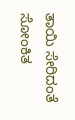ತಾಯಿ ಸೇರಿದಂತೆ ಸೋಂಕಿತ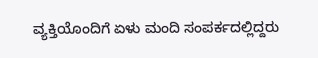ವ್ಯಕ್ತಿಯೊಂದಿಗೆ ಏಳು ಮಂದಿ ಸಂಪರ್ಕದಲ್ಲಿದ್ದರು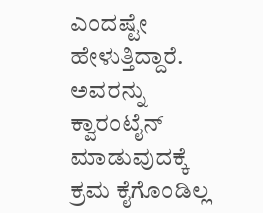ಎಂದಷ್ಟೇ ಹೇಳುತ್ತಿದ್ದಾರೆ. ಅವರನ್ನು ಕ್ವಾರಂಟೈನ್‌ ಮಾಡುವುದಕ್ಕೆ ಕ್ರಮ ಕೈಗೊಂಡಿಲ್ಲ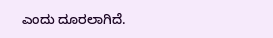ಎಂದು ದೂರಲಾಗಿದೆ.